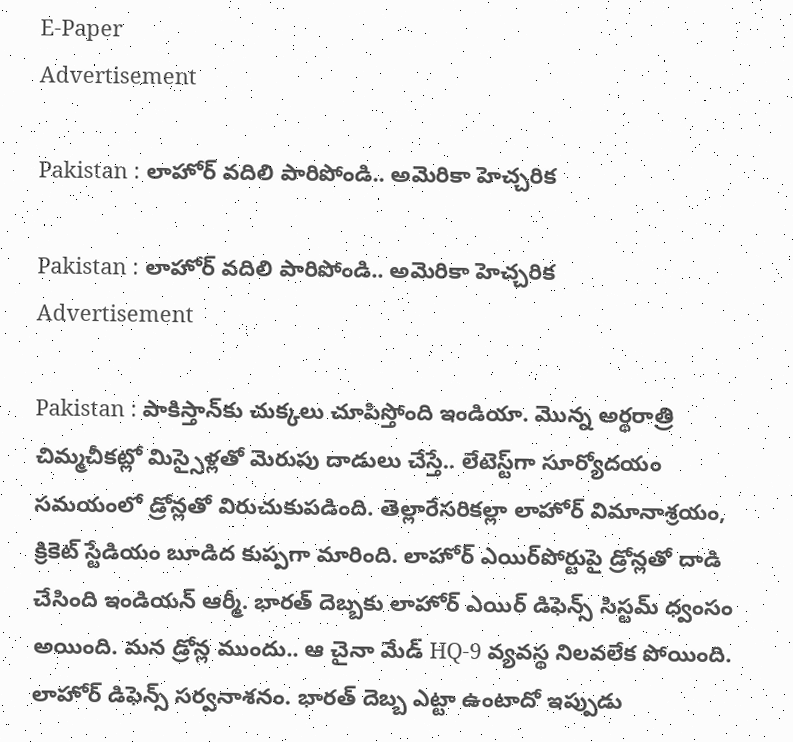E-Paper
Advertisement

Pakistan : లాహోర్ వదిలి పారిపోండి.. అమెరికా హెచ్చరిక

Pakistan : లాహోర్ వదిలి పారిపోండి.. అమెరికా హెచ్చరిక
Advertisement

Pakistan : పాకిస్తాన్‌కు చుక్కలు చూపిస్తోంది ఇండియా. మొన్న అర్థరాత్రి చిమ్మచీకట్లో మిస్సైళ్లతో మెరుపు దాడులు చేస్తే.. లేటెస్ట్‌గా సూర్యోదయం సమయంలో డ్రోన్లతో విరుచుకుపడింది. తెల్లారేసరికల్లా లాహోర్ విమానాశ్రయం, క్రికెట్ స్టేడియం బూడిద కుప్పగా మారింది. లాహోర్ ఎయిర్‌పోర్టుపై డ్రోన్లతో దాడి చేసింది ఇండియన్ ఆర్మీ. భారత్ దెబ్బకు లాహోర్ ఎయిర్ డిఫెన్స్ సిస్టమ్ ధ్వంసం అయింది. మన డ్రోన్ల ముందు.. ఆ చైనా మేడ్ HQ-9 వ్యవస్థ నిలవలేక పోయింది. లాహోర్ డిఫెన్స్ సర్వనాశనం. భారత్ దెబ్బ ఎట్టా ఉంటాదో ఇప్పుడు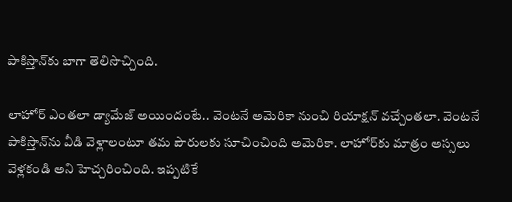పాకిస్తాన్‌కు బాగా తెలిసొచ్చింది.

లాహోర్ ఎంతలా డ్యామేజ్ అయిందంటే.. వెంటనే అమెరికా నుంచి రియాక్షన్ వచ్చేంతలా. వెంటనే పాకిస్తాన్‌ను వీడి వెళ్లాలంటూ తమ పౌరులకు సూచించింది అమెరికా. లాహోర్‌కు మాత్రం అస్సలు వెళ్లకండి అని హెచ్చరించింది. ఇప్పటికే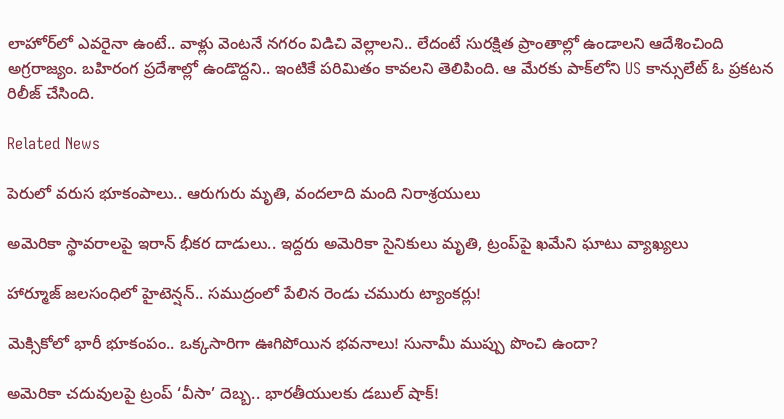లాహోర్‌లో ఎవరైనా ఉంటే.. వాళ్లు వెంటనే నగరం విడిచి వెల్లాలని.. లేదంటే సురక్షిత ప్రాంతాల్లో ఉండాలని ఆదేశించింది అగ్రరాజ్యం. బహిరంగ ప్రదేశాల్లో ఉండొద్దని.. ఇంటికే పరిమితం కావలని తెలిపింది. ఆ మేరకు పాక్‌లోని US కాన్సులేట్ ఓ ప్రకటన రిలీజ్ చేసింది.

Related News

పెరులో వరుస భూకంపాలు.. ఆరుగురు మృతి, వందలాది మంది నిరాశ్రయులు

అమెరికా స్థావరాలపై ఇరాన్ భీకర దాడులు.. ఇద్దరు అమెరికా సైనికులు మృతి, ట్రంప్‌పై ఖమేని ఘాటు వ్యాఖ్యలు

హార్మూజ్ జలసంధిలో హైటెన్షన్.. సముద్రంలో పేలిన రెండు చమురు ట్యాంకర్లు!

మెక్సికోలో భారీ భూకంపం.. ఒక్కసారిగా ఊగిపోయిన భవనాలు! సునామీ ముప్పు పొంచి ఉందా?

అమెరికా చదువులపై ట్రంప్ ‘వీసా’ దెబ్బ.. భారతీయులకు డబుల్ షాక్!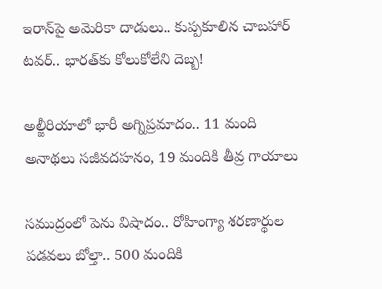ఇరాన్‌పై అమెరికా దాడులు.. కుప్పకూలిన చాబహార్ టవర్.. భారత్‌కు కోలుకోలేని దెబ్బ!

అల్జీరియాలో భారీ అగ్నిప్రమాదం.. 11 మంది అనాథలు సజీవదహనం, 19 మందికి తీవ్ర గాయాలు

సముద్రంలో పెను విషాదం.. రోహింగ్యా శరణార్థుల పడవలు బోల్తా.. 500 మందికి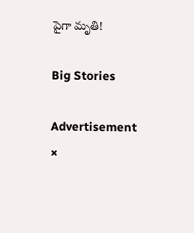పైగా మృతి!

Big Stories

Advertisement
×